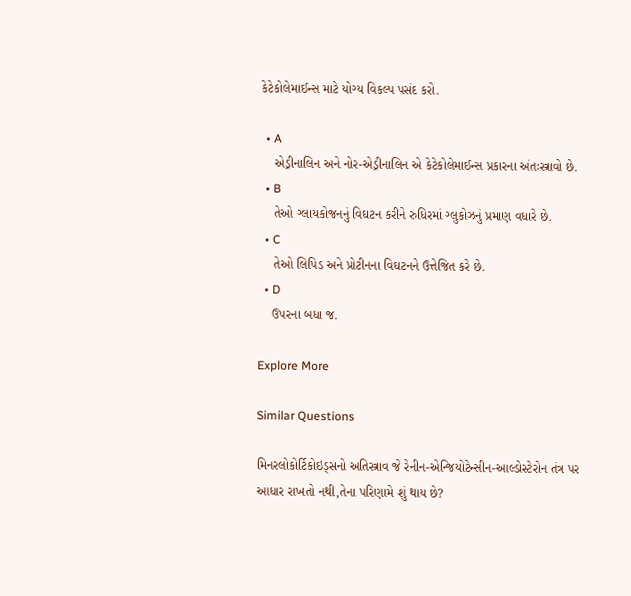કેટેકોલેમાઈન્સ માટે યોગ્ય વિકલ્પ પસંદ કરો.

  • A
    એડ્રીનાલિન અને નોર-એડ્રીનાલિન એ કેટેકોલેમાઈન્સ પ્રકારના અંતઃસ્ત્રાવો છે.
  • B
    તેઓ ગ્લાયકોજનનું વિઘટન કરીને રુધિરમાં ગ્લુકોઝનું પ્રમાણ વધારે છે.
  • C
    તેઓ લિપિડ અને પ્રોટીનના વિઘટનને ઉત્તેજિત કરે છે.
  • D
    ઉપરના બધા જ.

Explore More

Similar Questions

મિનરલોકોર્ટિકોઇડ્સનો અતિસ્ત્રાવ જે રેનીન-એન્જિયોટેન્સીન-આલ્ડોસ્ટેરોન તંત્ર પર આધાર રાખતો નથી,તેના પરિણામે શું થાય છે?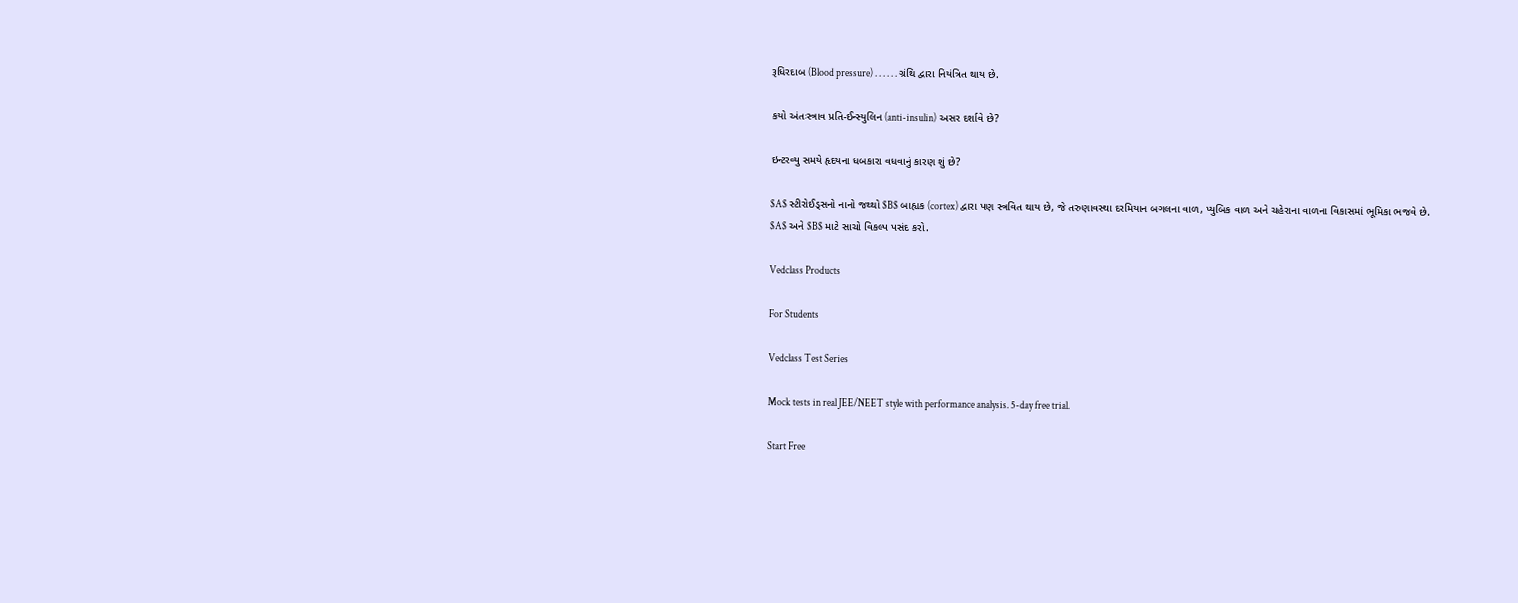રૂધિરદાબ (Blood pressure) . . . . . . ગ્રંથિ દ્વારા નિયંત્રિત થાય છે.

કયો અંતઃસ્ત્રાવ પ્રતિ-ઈન્સ્યુલિન (anti-insulin) અસર દર્શાવે છે?

ઇન્ટરવ્યુ સમયે હૃદયના ધબકારા વધવાનું કારણ શું છે?

$A$ સ્ટીરોઈડ્સનો નાનો જથ્થો $B$ બાહ્યક (cortex) દ્વારા પણ સ્ત્રવિત થાય છે, જે તરુણાવસ્થા દરમિયાન બગલના વાળ, પ્યુબિક વાળ અને ચહેરાના વાળના વિકાસમાં ભૂમિકા ભજવે છે.
$A$ અને $B$ માટે સાચો વિકલ્પ પસંદ કરો.

Vedclass Products

For Students

Vedclass Test Series

Mock tests in real JEE/NEET style with performance analysis. 5-day free trial.

Start Free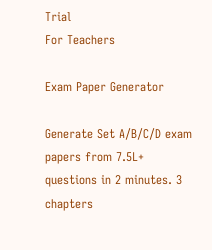Trial
For Teachers

Exam Paper Generator

Generate Set A/B/C/D exam papers from 7.5L+ questions in 2 minutes. 3 chapters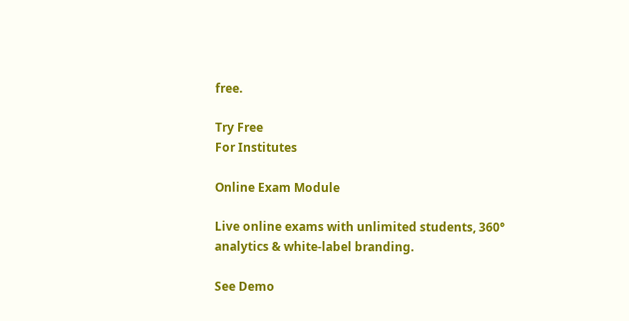free.

Try Free
For Institutes

Online Exam Module

Live online exams with unlimited students, 360° analytics & white-label branding.

See Demo